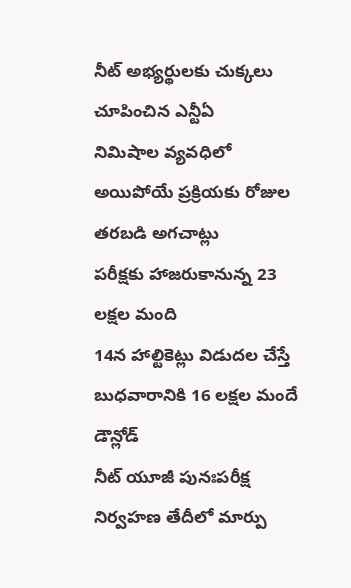నీట్ అభ్యర్థులకు చుక్కలు చూపించిన ఎన్టీఏ
నిమిషాల వ్యవధిలో అయిపోయే ప్రక్రియకు రోజుల తరబడి అగచాట్లు
పరీక్షకు హాజరుకానున్న 23 లక్షల మంది
14న హాల్టికెట్లు విడుదల చేస్తే బుధవారానికి 16 లక్షల మందే డౌన్లోడ్
నీట్ యూజీ పునఃపరీక్ష నిర్వహణ తేదీలో మార్పు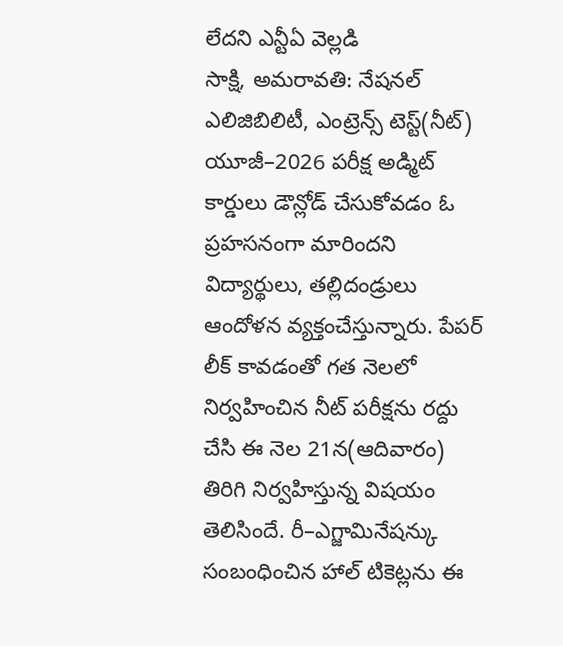లేదని ఎన్టీఏ వెల్లడి
సాక్షి, అమరావతి: నేషనల్ ఎలిజిబిలిటీ, ఎంట్రెన్స్ టెస్ట్(నీట్) యూజీ–2026 పరీక్ష అడ్మిట్ కార్డులు డౌన్లోడ్ చేసుకోవడం ఓ ప్రహసనంగా మారిందని విద్యార్థులు, తల్లిదండ్రులు ఆందోళన వ్యక్తంచేస్తున్నారు. పేపర్ లీక్ కావడంతో గత నెలలో నిర్వహించిన నీట్ పరీక్షను రద్దు చేసి ఈ నెల 21న(ఆదివారం) తిరిగి నిర్వహిస్తున్న విషయం తెలిసిందే. రీ–ఎగ్జామినేషన్కు సంబంధించిన హాల్ టికెట్లను ఈ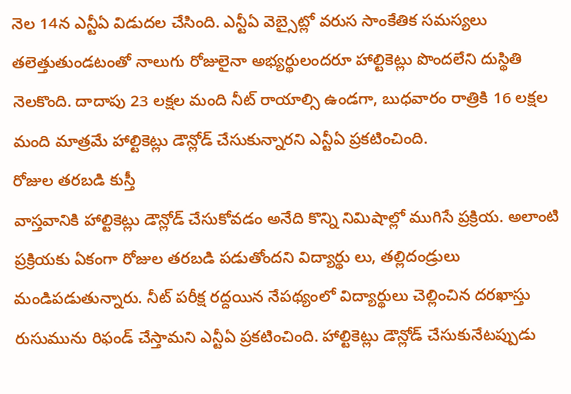నెల 14న ఎన్టీఏ విడుదల చేసింది. ఎన్టీఏ వెబ్సైట్లో వరుస సాంకేతిక సమస్యలు తలెత్తుతుండటంతో నాలుగు రోజులైనా అభ్యర్థులందరూ హాల్టికెట్లు పొందలేని దుస్థితి నెలకొంది. దాదాపు 23 లక్షల మంది నీట్ రాయాల్సి ఉండగా, బుధవారం రాత్రికి 16 లక్షల మంది మాత్రమే హాల్టికెట్లు డౌన్లోడ్ చేసుకున్నారని ఎన్టీఏ ప్రకటించింది.
రోజుల తరబడి కుస్తీ
వాస్తవానికి హాల్టికెట్లు డౌన్లోడ్ చేసుకోవడం అనేది కొన్ని నిమిషాల్లో ముగిసే ప్రక్రియ. అలాంటి ప్రక్రియకు ఏకంగా రోజుల తరబడి పడుతోందని విద్యార్థు లు, తల్లిదండ్రులు మండిపడుతున్నారు. నీట్ పరీక్ష రద్దయిన నేపథ్యంలో విద్యార్థులు చెల్లించిన దరఖాస్తు రుసుమును రిఫండ్ చేస్తామని ఎన్టీఏ ప్రకటించింది. హాల్టికెట్లు డౌన్లోడ్ చేసుకునేటప్పుడు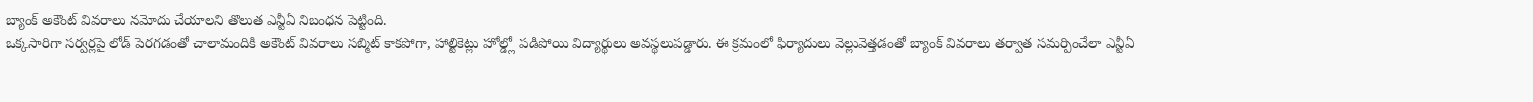బ్యాంక్ అకౌంట్ వివరాలు నమోదు చేయాలని తొలుత ఎన్టీఏ నిబంధన పెట్టింది.
ఒక్కసారిగా సర్వర్లపై లోడ్ పెరగడంతో చాలామందికి అకౌంట్ వివరాలు సబ్మిట్ కాకపోగా, హాల్టికెట్లు హోల్డ్లో పడిపోయి విద్యార్థులు అవస్థలుపడ్డారు. ఈ క్రమంలో ఫిర్యాదులు వెల్లువెత్తడంతో బ్యాంక్ వివరాలు తర్వాత సమర్పించేలా ఎన్టీఏ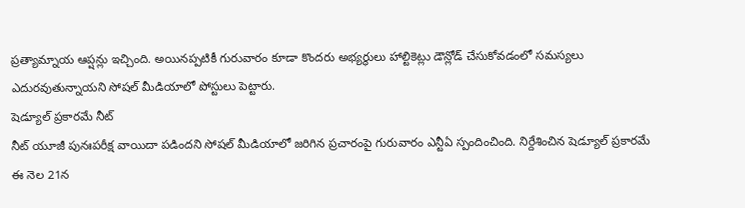ప్రత్యామ్నాయ ఆప్షన్లు ఇచ్చింది. అయినప్పటికీ గురువారం కూడా కొందరు అభ్యర్థులు హాల్టికెట్లు డౌన్లోడ్ చేసుకోవడంలో సమస్యలు ఎదురవుతున్నాయని సోషల్ మీడియాలో పోస్టులు పెట్టారు.
షెడ్యూల్ ప్రకారమే నీట్
నీట్ యూజీ పునఃపరీక్ష వాయిదా పడిందని సోషల్ మీడియాలో జరిగిన ప్రచారంపై గురువారం ఎన్టీఏ స్పందించింది. నిర్దేశించిన షెడ్యూల్ ప్రకారమే ఈ నెల 21న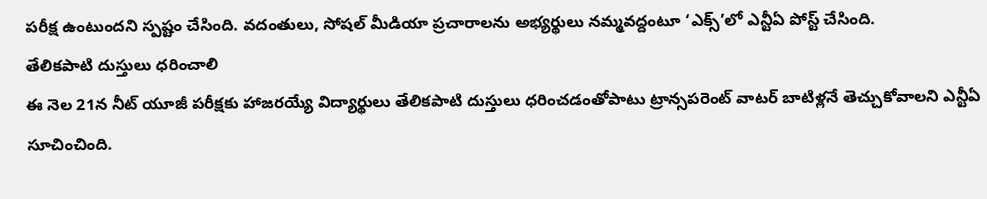పరీక్ష ఉంటుందని స్పష్టం చేసింది. వదంతులు, సోషల్ మీడియా ప్రచారాలను అభ్యర్థులు నమ్మవద్దంటూ ‘ఎక్స్’లో ఎన్టీఏ పోస్ట్ చేసింది.
తేలికపాటి దుస్తులు ధరించాలి
ఈ నెల 21న నీట్ యూజీ పరీక్షకు హాజరయ్యే విద్యార్థులు తేలికపాటి దుస్తులు ధరించడంతోపాటు ట్రాన్సపరెంట్ వాటర్ బాటిళ్లనే తెచ్చుకోవాలని ఎన్టీఏ సూచించింది.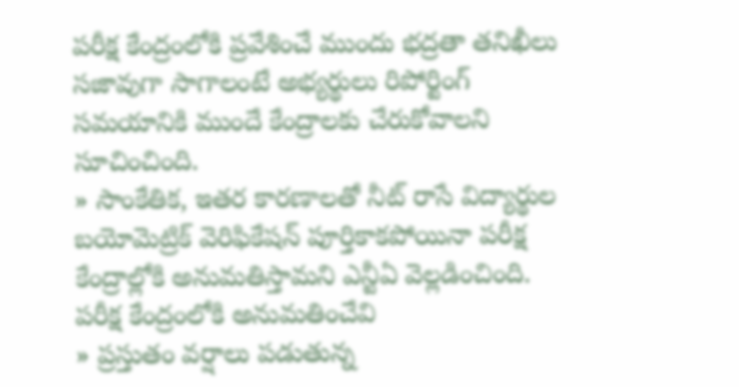పరీక్ష కేంద్రంలోకి ప్రవేశించే ముందు భద్రతా తనిఖీలు సజావుగా సాగాలంటే అభ్యర్థులు రిపోర్టింగ్ సమయానికి ముందే కేంద్రాలకు చేరుకోవాలని సూచించింది.
» సాంకేతిక, ఇతర కారణాలతో నీట్ రాసే విద్యార్థుల బయోమెట్రిక్ వెరిఫికేషన్ పూర్తికాకపోయినా పరీక్ష కేంద్రాల్లోకి అనుమతిస్తామని ఎన్టీఏ వెల్లడించింది.
పరీక్ష కేంద్రంలోకి అనుమతించేవి
» ప్రస్తుతం వర్షాలు పడుతున్న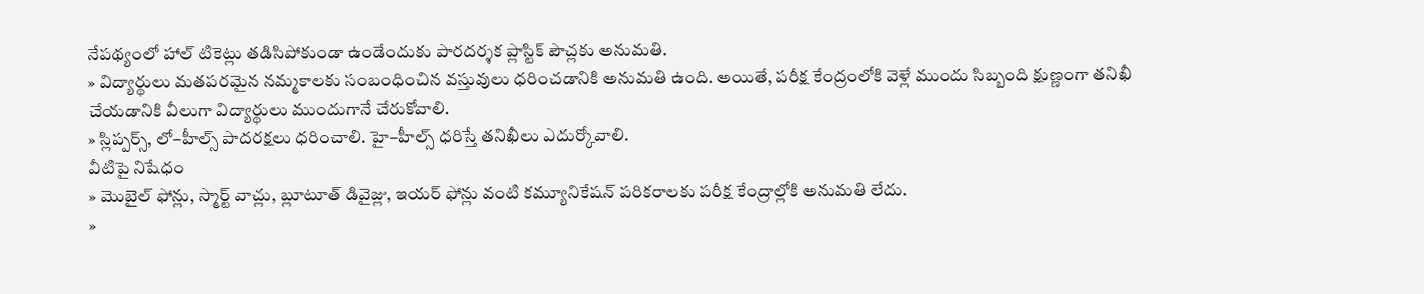నేపథ్యంలో హాల్ టికెట్లు తడిసిపోకుండా ఉండేందుకు పారదర్శక ప్లాస్టిక్ పౌచ్లకు అనుమతి.
» విద్యార్థులు మతపరమైన నమ్మకాలకు సంబంధించిన వస్తువులు ధరించడానికి అనుమతి ఉంది. అయితే, పరీక్ష కేంద్రంలోకి వెళ్లే ముందు సిబ్బంది క్షుణ్ణంగా తనిఖీ చేయడానికి వీలుగా విద్యార్థులు ముందుగానే చేరుకోవాలి.
» స్లిప్పర్స్, లో–హీల్స్ పాదరక్షలు ధరించాలి. హై–హీల్స్ ధరిస్తే తనిఖీలు ఎదుర్కోవాలి.
వీటిపై నిషేధం
» మొబైల్ ఫోన్లు, స్మార్ట్ వాచ్లు, బ్లూటూత్ డివైజ్లు, ఇయర్ ఫోన్లు వంటి కమ్యూనికేషన్ పరికరాలకు పరీక్ష కేంద్రాల్లోకి అనుమతి లేదు.
»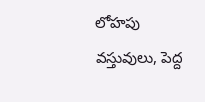లోహపు వస్తువులు, పెద్ద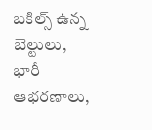బకిల్స్ ఉన్న బెల్టులు, భారీ ఆభరణాలు,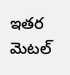ఇతర మెటల్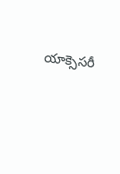యాక్సెసరీ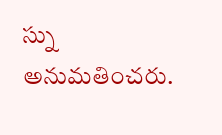స్ను అనుమతించరు.